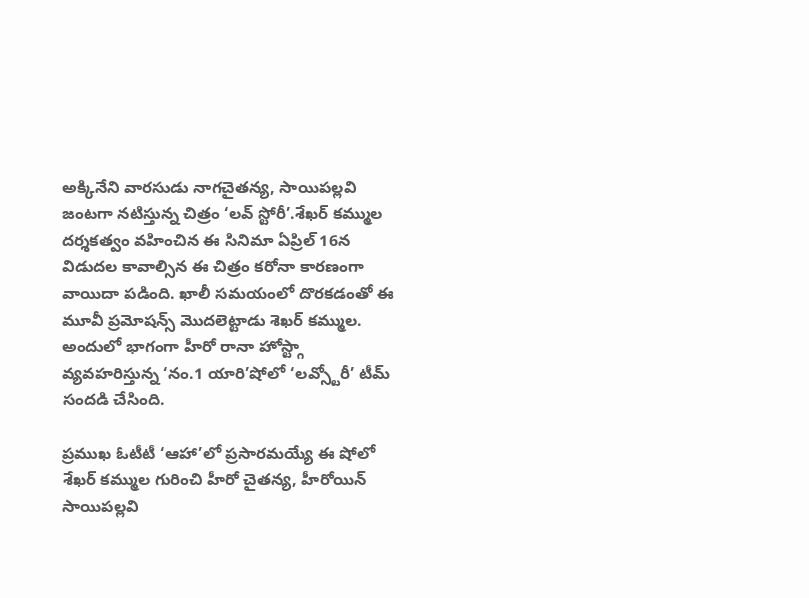అక్కినేని వారసుడు నాగచైతన్య, సాయిపల్లవి జంటగా నటిస్తున్న చిత్రం ‘లవ్ స్టోరీ’.శేఖర్ కమ్ముల దర్శకత్వం వహించిన ఈ సినిమా ఏప్రిల్ 16న విడుదల కావాల్సిన ఈ చిత్రం కరోనా కారణంగా వాయిదా పడింది. ఖాలీ సమయంలో దొరకడంతో ఈ మూవీ ప్రమోషన్స్ మొదలెట్టాడు శెఖర్ కమ్ముల. అందులో భాగంగా హీరో రానా హోస్ట్గా వ్యవహరిస్తున్న ‘నం.1 యారి’షోలో ‘లవ్స్టోరీ’ టీమ్ సందడి చేసింది.

ప్రముఖ ఓటీటీ ‘ఆహా’లో ప్రసారమయ్యే ఈ షోలో శేఖర్ కమ్ముల గురించి హీరో చైతన్య, హీరోయిన్ సాయిపల్లవి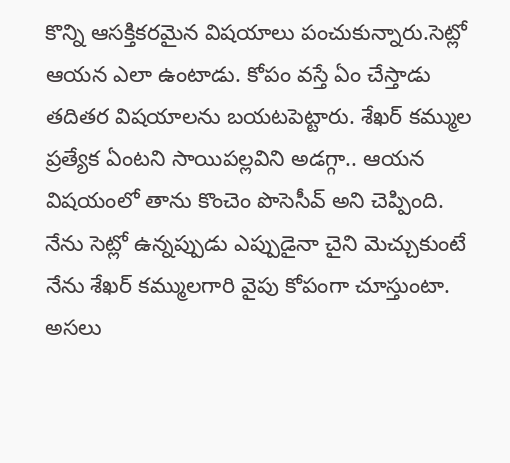కొన్ని ఆసక్తికరమైన విషయాలు పంచుకున్నారు.సెట్లో ఆయన ఎలా ఉంటాడు. కోపం వస్తే ఏం చేస్తాడు తదితర విషయాలను బయటపెట్టారు. శేఖర్ కమ్ముల ప్రత్యేక ఏంటని సాయిపల్లవిని అడగ్గా.. ఆయన విషయంలో తాను కొంచెం పొసెసీవ్ అని చెప్పింది. నేను సెట్లో ఉన్నప్పుడు ఎప్పుడైనా చైని మెచ్చుకుంటే నేను శేఖర్ కమ్ములగారి వైపు కోపంగా చూస్తుంటా.
అసలు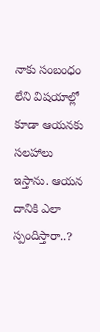నాకు సంబంధం లేని విషయాల్లో కూడా ఆయనకు సలహాలు ఇస్తాను. ఆయన దానికి ఎలా స్పందిస్తారా..?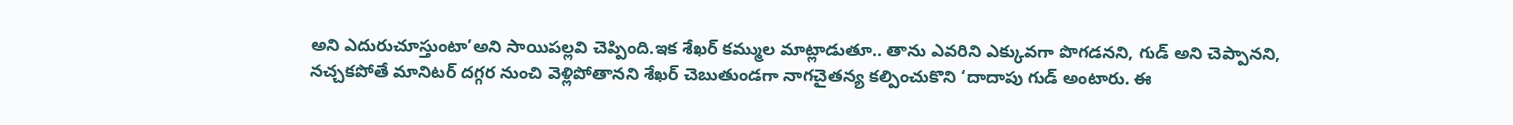అని ఎదురుచూస్తుంటా’అని సాయిపల్లవి చెప్పింది.ఇక శేఖర్ కమ్ముల మాట్లాడుతూ.. తాను ఎవరిని ఎక్కువగా పొగడనని, గుడ్ అని చెప్పానని, నచ్చకపోతే మానిటర్ దగ్గర నుంచి వెళ్లిపోతానని శేఖర్ చెబుతుండగా నాగచైతన్య కల్పించుకొని ‘దాదాపు గుడ్ అంటారు. ఈ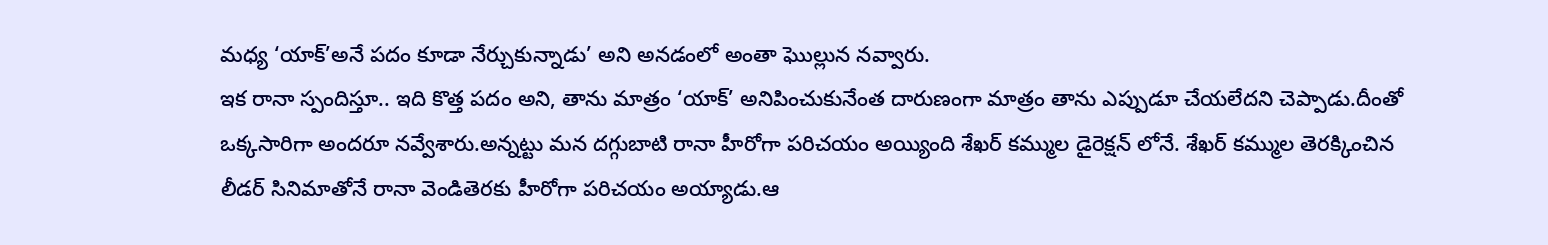మధ్య ‘యాక్’అనే పదం కూడా నేర్చుకున్నాడు’ అని అనడంలో అంతా ఘొల్లున నవ్వారు.
ఇక రానా స్పందిస్తూ.. ఇది కొత్త పదం అని, తాను మాత్రం ‘యాక్’ అనిపించుకునేంత దారుణంగా మాత్రం తాను ఎప్పుడూ చేయలేదని చెప్పాడు.దీంతో ఒక్కసారిగా అందరూ నవ్వేశారు.అన్నట్టు మన దగ్గుబాటి రానా హీరోగా పరిచయం అయ్యింది శేఖర్ కమ్ముల డైరెక్షన్ లోనే. శేఖర్ కమ్ముల తెరక్కించిన లీడర్ సినిమాతోనే రానా వెండితెరకు హీరోగా పరిచయం అయ్యాడు.ఆ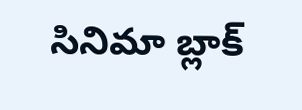సినిమా బ్లాక్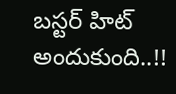బస్టర్ హిట్ అందుకుంది..!!